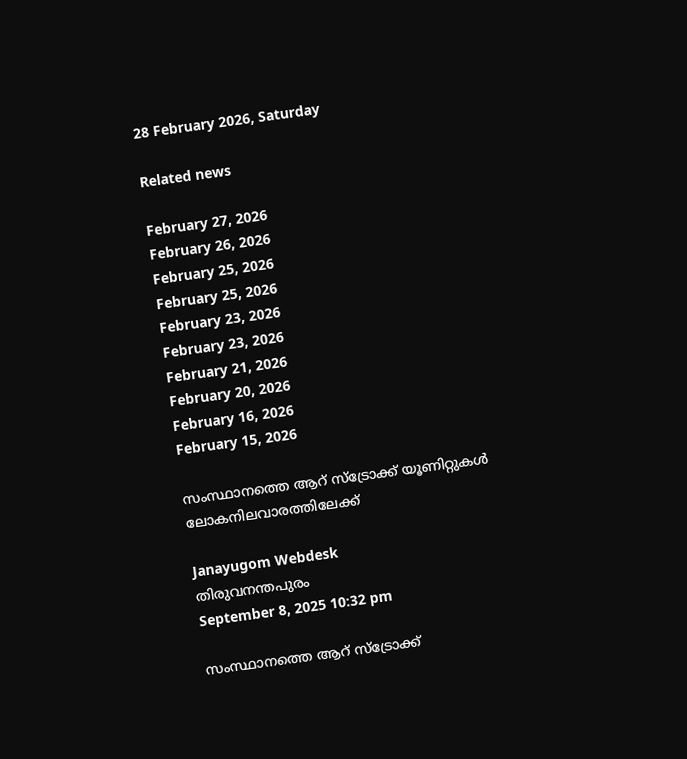28 February 2026, Saturday

Related news

February 27, 2026
February 26, 2026
February 25, 2026
February 25, 2026
February 23, 2026
February 23, 2026
February 21, 2026
February 20, 2026
February 16, 2026
February 15, 2026

സംസ്ഥാനത്തെ ആറ് സ്ട്രോക്ക് യൂണിറ്റുകൾ ലോകനിലവാരത്തിലേക്ക്

Janayugom Webdesk
തിരുവനന്തപുരം
September 8, 2025 10:32 pm

സംസ്ഥാനത്തെ ആറ് സ്ട്രോക്ക്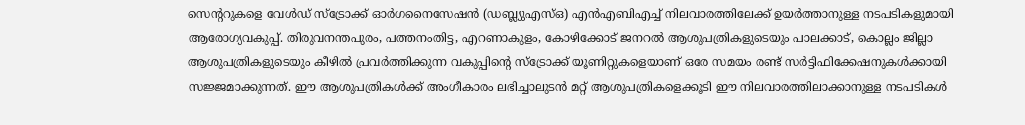സെന്ററുകളെ വേൾഡ് സ്ട്രോക്ക് ഓർഗനൈസേഷൻ (ഡബ്ല്യുഎസ്ഒ) എൻഎബിഎച്ച് നിലവാരത്തിലേക്ക് ഉയർത്താനുള്ള നടപടികളുമായി ആരോഗ്യവകുപ്പ്. തിരുവനന്തപുരം, പത്തനംതിട്ട, എറണാകുളം, കോഴിക്കോട് ജനറൽ ആശുപത്രികളുടെയും പാലക്കാട്, കൊല്ലം ജില്ലാ ആശുപത്രികളുടെയും കീഴില്‍ പ്രവര്‍ത്തിക്കുന്ന വകുപ്പിന്റെ സ്ട്രോക്ക് യൂണിറ്റുകളെയാണ് ഒരേ സമയം രണ്ട് സർട്ടിഫിക്കേഷനുകൾക്കായി സജ്ജമാക്കുന്നത്. ഈ ആശുപത്രികൾക്ക് അംഗീകാരം ലഭിച്ചാലുടൻ മറ്റ് ആശുപത്രികളെക്കൂടി ഈ നിലവാരത്തിലാക്കാനുള്ള നടപടികള്‍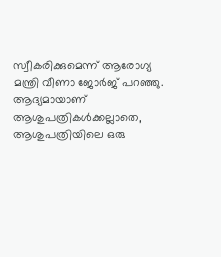സ്വീകരിക്കുമെന്ന് ആരോഗ്യ മന്ത്രി വീണാ ജോർജ് പറഞ്ഞു. ആദ്യമായാണ് ആശുപത്രികൾക്കല്ലാതെ, ആശുപത്രിയിലെ ഒരു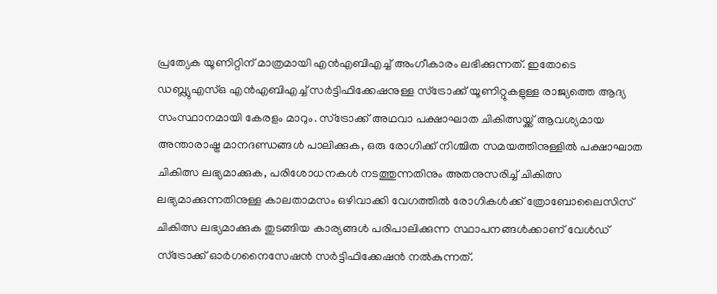പ്രത്യേക യൂണിറ്റിന് മാത്രമായി എൻഎബിഎച്ച് അംഗീകാരം ലഭിക്കുന്നത്. ഇതോടെ ഡബ്ല്യുഎസ്ഒ എൻഎബിഎച്ച് സർട്ടിഫിക്കേഷനുള്ള സ്ട്രോക്ക് യൂണിറ്റുകളുള്ള രാജ്യത്തെ ആദ്യ സംസ്ഥാനമായി കേരളം മാറും. സ്ട്രോക്ക് അഥവാ പക്ഷാഘാത ചികിത്സയ്ക്ക് ആവശ്യമായ അന്താരാഷ്ട്ര മാനദണ്ഡങ്ങൾ പാലിക്കുക, ഒരു രോഗിക്ക് നിശ്ചിത സമയത്തിനുള്ളിൽ പക്ഷാഘാത ചികിത്സ ലഭ്യമാക്കുക, പരിശോധനകൾ നടത്തുന്നതിനും അതനുസരിച്ച് ചികിത്സ ലഭ്യമാക്കുന്നതിനുള്ള കാലതാമസം ഒഴിവാക്കി വേഗത്തില്‍ രോഗികൾക്ക് ത്രോബോലൈസിസ് ചികിത്സ ലഭ്യമാക്കുക തുടങ്ങിയ കാര്യങ്ങൾ പരിപാലിക്കുന്ന സ്ഥാപനങ്ങൾക്കാണ് വേൾഡ് സ്ട്രോക്ക് ഓർഗനൈസേഷൻ സർട്ടിഫിക്കേഷൻ നൽകുന്നത്.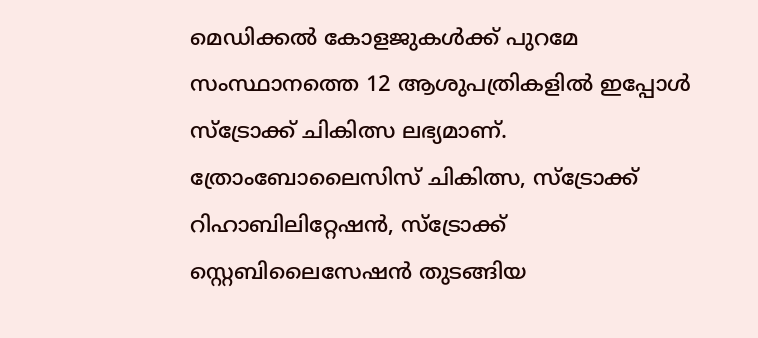മെഡിക്കൽ കോളജുകൾക്ക് പുറമേ സംസ്ഥാനത്തെ 12 ആശുപത്രികളിൽ ഇപ്പോൾ സ്ട്രോക്ക് ചികിത്സ ലഭ്യമാണ്. ത്രോംബോലൈസിസ് ചികിത്സ, സ്ട്രോക്ക് റിഹാബിലിറ്റേഷൻ, സ്ട്രോക്ക് സ്റ്റെബിലൈസേഷൻ തുടങ്ങിയ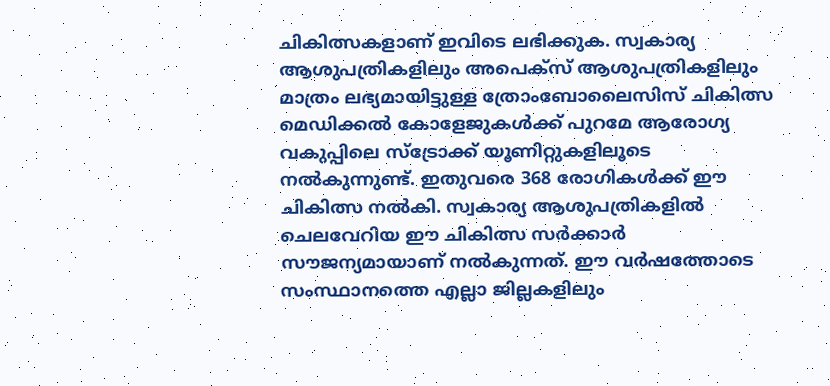ചികിത്സകളാണ് ഇവിടെ ലഭിക്കുക. സ്വകാര്യ ആശുപത്രികളിലും അപെക്സ് ആശുപത്രികളിലും മാത്രം ലഭ്യമായിട്ടുള്ള ത്രോംബോലൈസിസ് ചികിത്സ മെഡിക്കൽ കോളേജുകൾക്ക് പുറമേ ആരോഗ്യ വകുപ്പിലെ സ്ട്രോക്ക് യൂണിറ്റുകളിലൂടെ നൽകുന്നുണ്ട്. ഇതുവരെ 368 രോഗികൾക്ക് ഈ ചികിത്സ നൽകി. സ്വകാര്യ ആശുപത്രികളിൽ ചെലവേറിയ ഈ ചികിത്സ സർക്കാർ സൗജന്യമായാണ് നൽകുന്നത്. ഈ വർഷത്തോടെ സംസ്ഥാനത്തെ എല്ലാ ജില്ലകളിലും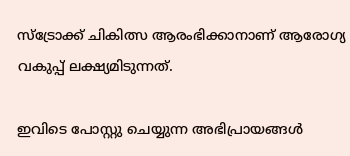സ്ട്രോക്ക് ചികിത്സ ആരംഭിക്കാനാണ് ആരോഗ്യ വകുപ്പ് ലക്ഷ്യമിടുന്നത്.

ഇവിടെ പോസ്റ്റു ചെയ്യുന്ന അഭിപ്രായങ്ങള്‍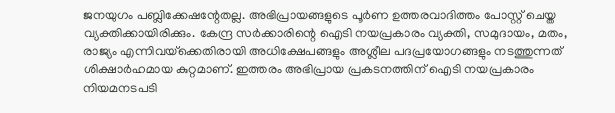ജനയുഗം പബ്ലിക്കേഷന്റേതല്ല. അഭിപ്രായങ്ങളുടെ പൂര്‍ണ ഉത്തരവാദിത്തം പോസ്റ്റ് ചെയ്ത വ്യക്തിക്കായിരിക്കും. കേന്ദ്ര സര്‍ക്കാരിന്റെ ഐടി നയപ്രകാരം വ്യക്തി, സമുദായം, മതം, രാജ്യം എന്നിവയ്‌ക്കെതിരായി അധിക്ഷേപങ്ങളും അശ്ലീല പദപ്രയോഗങ്ങളും നടത്തുന്നത് ശിക്ഷാര്‍ഹമായ കുറ്റമാണ്. ഇത്തരം അഭിപ്രായ പ്രകടനത്തിന് ഐടി നയപ്രകാരം നിയമനടപടി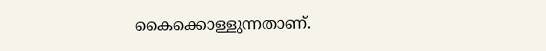കൈക്കൊള്ളുന്നതാണ്.